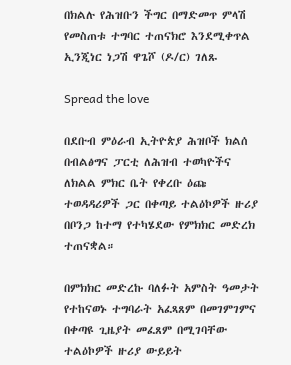በክልሉ የሕዝቡን ችግር በማድመጥ ምላሽ የመስጠቱ ተግባር ተጠናክሮ እንደሚቀጥል ኢንጂነር ነጋሽ ዋጌሾ (ዶ/ር) ገለጹ

Spread the love

በደቡብ ምዕራብ ኢትዮጵያ ሕዝቦች ክልሰ በብልፅግና ፓርቲ ለሕዝብ ተወካዮችና ለክልል ምክር ቤት የቀረቡ ዕጩ ተወዳዳሪዎች ጋር በቀጣይ ተልዕኮዎች ዙሪያ በቦንጋ ከተማ የተካሄደው የምክክር መድረክ ተጠናቋል።

በምክክር መድረኩ ባለፉት አምስት ዓመታት የተከናወኑ ተግባራት አፈጻጸም በመገምገምና በቀጣዩ ጊዜያት መፈጸም በሚገባቸው ተልዕኮዎች ዙሪያ ውይይት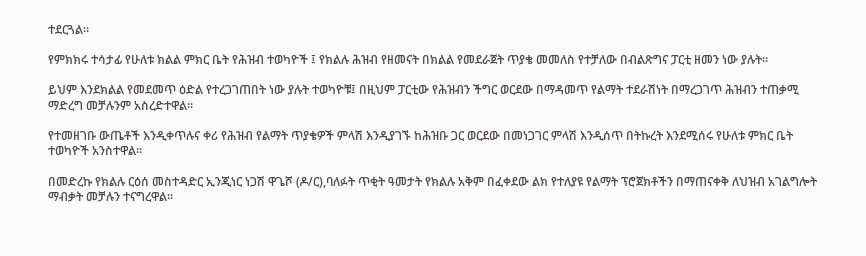ተደርጓል።

የምክክሩ ተሳታፊ የሁለቱ ክልል ምክር ቤት የሕዝብ ተወካዮች ፤ የክልሉ ሕዝብ የዘመናት በክልል የመደራጀት ጥያቄ መመለስ የተቻለው በብልጽግና ፓርቲ ዘመን ነው ያሉት።

ይህም እንደክልል የመደመጥ ዕድል የተረጋገጠበት ነው ያሉት ተወካዮቹ፤ በዚህም ፓርቲው የሕዝብን ችግር ወርደው በማዳመጥ የልማት ተደራሽነት በማረጋገጥ ሕዝብን ተጠቃሚ ማድረግ መቻሉንም አስረድተዋል።

የተመዘገቡ ውጤቶች እንዲቀጥሉና ቀሪ የሕዝብ የልማት ጥያቄዎች ምላሽ እንዲያገኙ ከሕዝቡ ጋር ወርደው በመነጋገር ምላሽ እንዲሰጥ በትኩረት እንደሚሰሩ የሁለቱ ምክር ቤት ተወካዮች አንስተዋል።

በመድረኩ የክልሉ ርዕሰ መስተዳድር ኢንጂነር ነጋሽ ዋጌሾ (ዶ/ር),ባለፉት ጥቂት ዓመታት የክልሉ አቅም በፈቀደው ልክ የተለያዩ የልማት ፕሮጀክቶችን በማጠናቀቅ ለህዝብ አገልግሎት ማብቃት መቻሉን ተናግረዋል።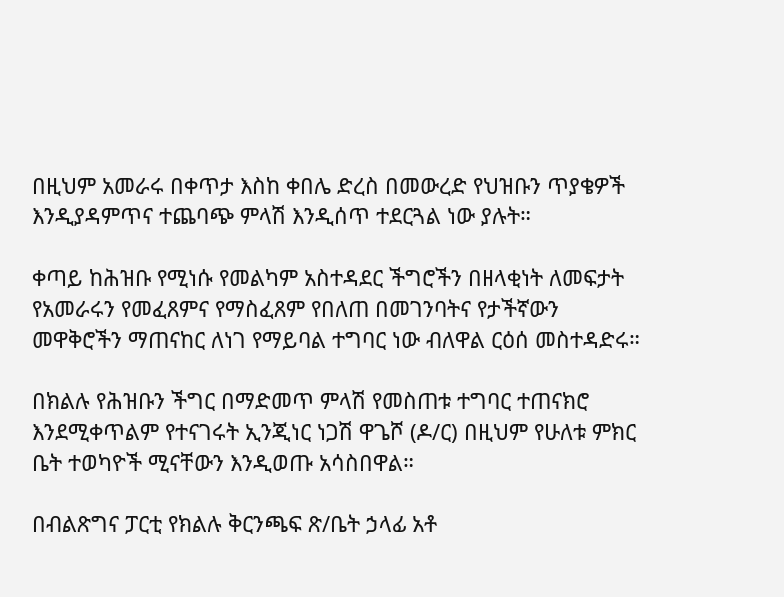በዚህም አመራሩ በቀጥታ እስከ ቀበሌ ድረስ በመውረድ የህዝቡን ጥያቄዎች እንዲያዳምጥና ተጨባጭ ምላሽ እንዲሰጥ ተደርጓል ነው ያሉት።

ቀጣይ ከሕዝቡ የሚነሱ የመልካም አስተዳደር ችግሮችን በዘላቂነት ለመፍታት የአመራሩን የመፈጸምና የማስፈጸም የበለጠ በመገንባትና የታችኛውን መዋቅሮችን ማጠናከር ለነገ የማይባል ተግባር ነው ብለዋል ርዕሰ መስተዳድሩ።

በክልሉ የሕዝቡን ችግር በማድመጥ ምላሽ የመስጠቱ ተግባር ተጠናክሮ እንደሚቀጥልም የተናገሩት ኢንጂነር ነጋሽ ዋጌሾ (ዶ/ር) በዚህም የሁለቱ ምክር ቤት ተወካዮች ሚናቸውን እንዲወጡ አሳስበዋል።

በብልጽግና ፓርቲ የክልሉ ቅርንጫፍ ጽ/ቤት ኃላፊ አቶ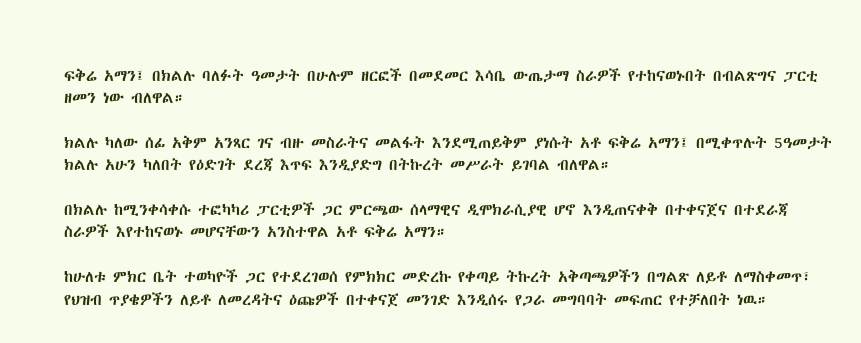ፍቅሬ አማን፤ በክልሉ ባለፉት ዓመታት በሁሉም ዘርፎች በመደመር እሳቤ ውጤታማ ስራዎች የተከናወኑበት በብልጽግና ፓርቲ ዘመን ነው ብለዋል።

ክልሉ ካለው ሰፊ አቅም አንጻር ገና ብዙ መስራትና መልፋት እንደሚጠይቅም ያነሱት አቶ ፍቅሬ አማን፤ በሚቀጥሉት 5ዓመታት ክልሉ አሁን ካለበት የዕድገት ደረጃ እጥፍ እንዲያድግ በትኩረት መሥራት ይገባል ብለዋል።

በክልሉ ከሚንቀሳቀሱ ተፎካካሪ ፓርቲዎች ጋር ምርጫው ሰላማዊና ዲሞክራሲያዊ ሆኖ እንዲጠናቀቅ በተቀናጀና በተደራጃ ስራዎች እየተከናወኑ መሆናቸውን አንስተዋል አቶ ፍቅሬ አማን።

ከሁለቱ ምክር ቤት ተወካዮች ጋር የተደረገወሰ የምክክር መድረኩ የቀጣይ ትኩረት አቅጣጫዎችን በግልጽ ለይቶ ለማስቀመጥ፣ የህዝብ ጥያቄዎችን ለይቶ ለመረዳትና ዕጩዎች በተቀናጀ መንገድ እንዲሰሩ የጋራ መግባባት መፍጠር የተቻለበት ነዉ።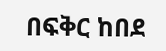በፍቅር ከበደ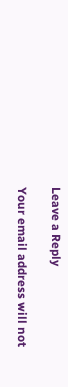Leave a Reply

Your email address will not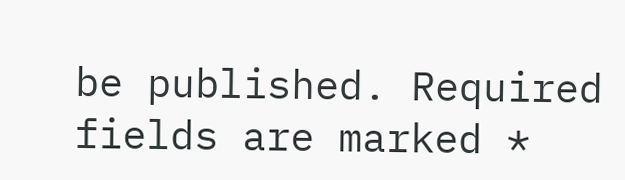be published. Required fields are marked *